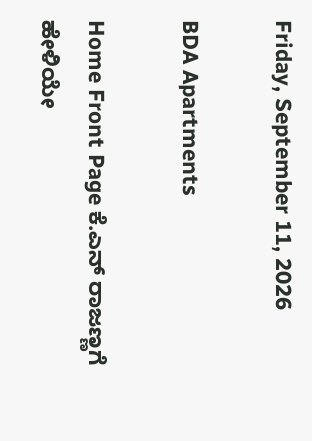Friday, September 11, 2026

BDA Apartments

Home Front Page ಕೆ.ಎನ್ ರಾಜಣ್ಣಗೆ ಹೇಳಿಯೇ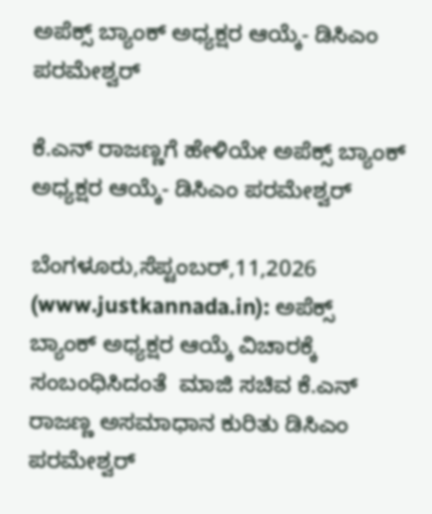ಅಪೆಕ್ಸ್ ಬ್ಯಾಂಕ್ ಅಧ್ಯಕ್ಷರ ಆಯ್ಕೆ- ಡಿಸಿಎಂ ಪರಮೇಶ್ವರ್

ಕೆ.ಎನ್ ರಾಜಣ್ಣಗೆ ಹೇಳಿಯೇ ಅಪೆಕ್ಸ್ ಬ್ಯಾಂಕ್ ಅಧ್ಯಕ್ಷರ ಆಯ್ಕೆ- ಡಿಸಿಎಂ ಪರಮೇಶ್ವರ್

ಬೆಂಗಳೂರು,ಸೆಪ್ಟಂಬರ್,11,2026 (www.justkannada.in): ಅಪೆಕ್ಸ್ ಬ್ಯಾಂಕ್ ಅಧ್ಯಕ್ಷರ ಆಯ್ಕೆ ವಿಚಾರಕ್ಕೆ ಸಂಬಂಧಿಸಿದಂತೆ  ಮಾಜಿ ಸಚಿವ ಕೆ.ಎನ್ ರಾಜಣ್ಣ ಅಸಮಾಧಾನ ಕುರಿತು ಡಿಸಿಎಂ ಪರಮೇಶ್ವರ್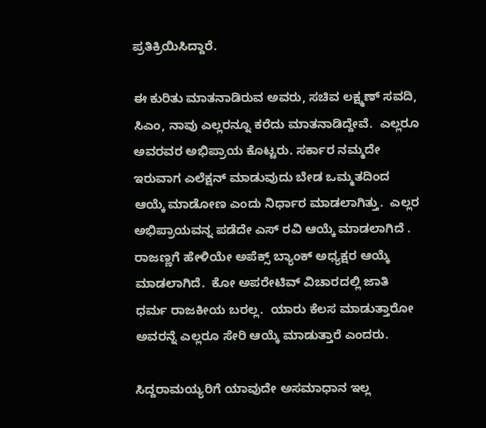ಪ್ರತಿಕ್ರಿಯಿಸಿದ್ದಾರೆ.

ಈ ಕುರಿತು ಮಾತನಾಡಿರುವ ಅವರು, ಸಚಿವ ಲಕ್ಷ್ಮಣ್ ಸವದಿ,  ಸಿಎಂ, ನಾವು ಎಲ್ಲರನ್ನೂ ಕರೆದು ಮಾತನಾಡಿದ್ದೇವೆ.  ಎಲ್ಲರೂ ಅವರವರ ಅಭಿಪ್ರಾಯ ಕೊಟ್ಟರು. ಸರ್ಕಾರ ನಮ್ಮದೇ ಇರುವಾಗ ಎಲೆಕ್ಷನ್ ಮಾಡುವುದು ಬೇಡ ಒಮ್ಮತದಿಂದ ಆಯ್ಕೆ ಮಾಡೋಣ ಎಂದು ನಿರ್ಧಾರ ಮಾಡಲಾಗಿತ್ತು.  ಎಲ್ಲರ ಅಭಿಪ್ರಾಯವನ್ನ ಪಡೆದೇ ಎಸ್ ರವಿ ಆಯ್ಕೆ ಮಾಡಲಾಗಿದೆ . ರಾಜಣ್ಣಗೆ ಹೇಳಿಯೇ ಅಪೆಕ್ಸ್ ಬ್ಯಾಂಕ್ ಅಧ್ಯಕ್ಷರ ಆಯ್ಕೆ ಮಾಡಲಾಗಿದೆ.  ಕೋ ಅಪರೇಟಿವ್ ವಿಚಾರದಲ್ಲಿ ಜಾತಿ ಧರ್ಮ ರಾಜಕೀಯ ಬರಲ್ಲ.  ಯಾರು ಕೆಲಸ ಮಾಡುತ್ತಾರೋ ಅವರನ್ನೆ ಎಲ್ಲರೂ ಸೇರಿ ಆಯ್ಕೆ ಮಾಡುತ್ತಾರೆ ಎಂದರು.

ಸಿದ್ದರಾಮಯ್ಯರಿಗೆ ಯಾವುದೇ ಅಸಮಾಧಾನ ಇಲ್ಲ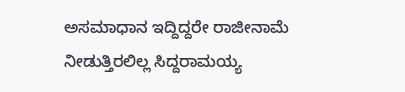ಅಸಮಾಧಾನ ಇದ್ದಿದ್ದರೇ ರಾಜೀನಾಮೆ ನೀಡುತ್ತಿರಲಿಲ್ಲ ಸಿದ್ದರಾಮಯ್ಯ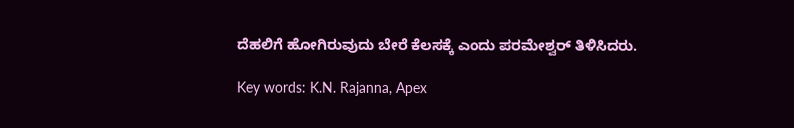ದೆಹಲಿಗೆ ಹೋಗಿರುವುದು ಬೇರೆ ಕೆಲಸಕ್ಕೆ ಎಂದು ಪರಮೇಶ್ವರ್ ತಿಳಿಸಿದರು.

Key words: K.N. Rajanna, Apex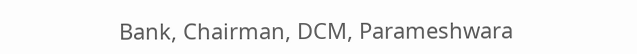Bank, Chairman, DCM, Parameshwara